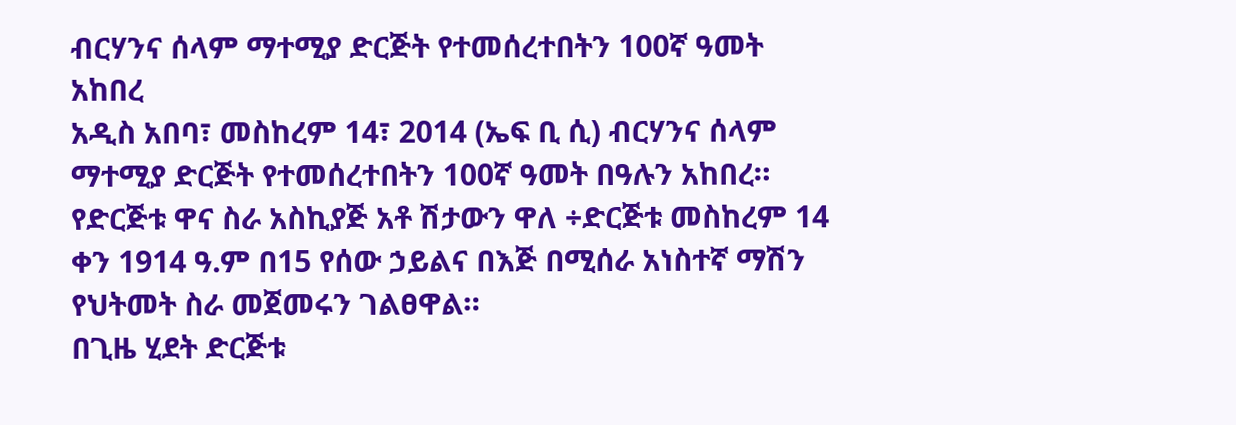ብርሃንና ሰላም ማተሚያ ድርጅት የተመሰረተበትን 100ኛ ዓመት አከበረ
አዲስ አበባ፣ መስከረም 14፣ 2014 (ኤፍ ቢ ሲ) ብርሃንና ሰላም ማተሚያ ድርጅት የተመሰረተበትን 100ኛ ዓመት በዓሉን አከበረ።
የድርጅቱ ዋና ስራ አስኪያጅ አቶ ሽታውን ዋለ ÷ድርጅቱ መስከረም 14 ቀን 1914 ዓ.ም በ15 የሰው ኃይልና በእጅ በሚሰራ አነስተኛ ማሽን የህትመት ስራ መጀመሩን ገልፀዋል።
በጊዜ ሂደት ድርጅቱ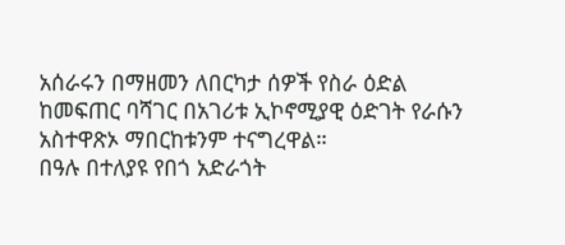አሰራሩን በማዘመን ለበርካታ ሰዎች የስራ ዕድል ከመፍጠር ባሻገር በአገሪቱ ኢኮኖሚያዊ ዕድገት የራሱን አስተዋጽኦ ማበርከቱንም ተናግረዋል።
በዓሉ በተለያዩ የበጎ አድራጎት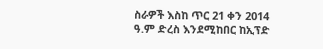ስራዎች እስከ ጥር 21 ቀን 2014 ዓ.ም ድረስ እንደሚከበር ከኢፕድ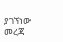ያገኘነው መረጃ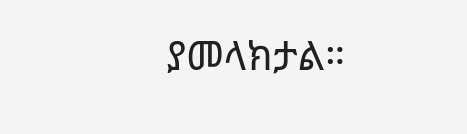ያመላክታል።